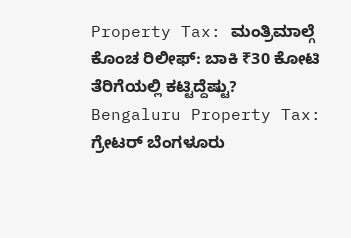Property Tax: ಮಂತ್ರಿಮಾಲ್ಗೆ ಕೊಂಚ ರಿಲೀಫ್: ಬಾಕಿ ₹30 ಕೋಟಿ ತೆರಿಗೆಯಲ್ಲಿ ಕಟ್ಟಿದ್ದೆಷ್ಟು?
Bengaluru Property Tax: ಗ್ರೇಟರ್ ಬೆಂಗಳೂರು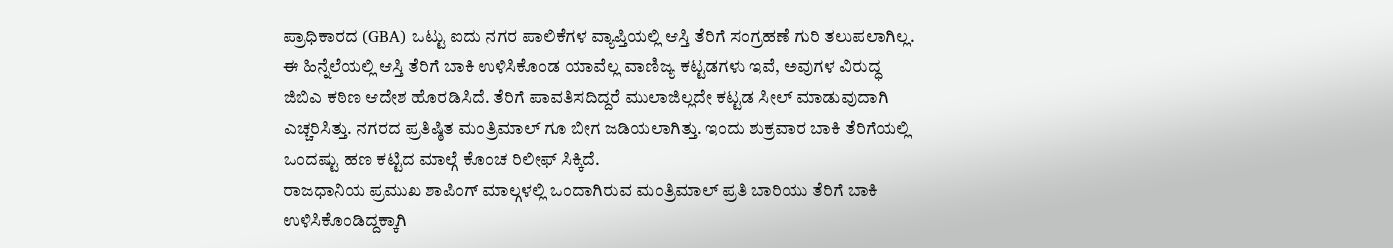ಪ್ರಾಧಿಕಾರದ (GBA) ಒಟ್ಟು ಐದು ನಗರ ಪಾಲಿಕೆಗಳ ವ್ಯಾಪ್ತಿಯಲ್ಲಿ ಆಸ್ತಿ ತೆರಿಗೆ ಸಂಗ್ರಹಣೆ ಗುರಿ ತಲುಪಲಾಗಿಲ್ಲ. ಈ ಹಿನ್ನೆಲೆಯಲ್ಲಿ ಆಸ್ತಿ ತೆರಿಗೆ ಬಾಕಿ ಉಳಿಸಿಕೊಂಡ ಯಾವೆಲ್ಲ ವಾಣಿಜ್ಯ ಕಟ್ಟಡಗಳು ಇವೆ, ಅವುಗಳ ವಿರುದ್ಧ ಜಿಬಿಎ ಕಠಿಣ ಆದೇಶ ಹೊರಡಿಸಿದೆ. ತೆರಿಗೆ ಪಾವತಿಸದಿದ್ದರೆ ಮುಲಾಜಿಲ್ಲದೇ ಕಟ್ಟಡ ಸೀಲ್ ಮಾಡುವುದಾಗಿ ಎಚ್ಚರಿಸಿತ್ತು. ನಗರದ ಪ್ರತಿಷ್ಠಿತ ಮಂತ್ರಿಮಾಲ್ ಗೂ ಬೀಗ ಜಡಿಯಲಾಗಿತ್ತು. ಇಂದು ಶುಕ್ರವಾರ ಬಾಕಿ ತೆರಿಗೆಯಲ್ಲಿ ಒಂದಷ್ಟು ಹಣ ಕಟ್ಟಿದ ಮಾಲ್ಗೆ ಕೊಂಚ ರಿಲೀಫ್ ಸಿಕ್ಕಿದೆ.
ರಾಜಧಾನಿಯ ಪ್ರಮುಖ ಶಾಪಿಂಗ್ ಮಾಲ್ಗಳಲ್ಲಿ ಒಂದಾಗಿರುವ ಮಂತ್ರಿಮಾಲ್ ಪ್ರತಿ ಬಾರಿಯು ತೆರಿಗೆ ಬಾಕಿ ಉಳಿಸಿಕೊಂಡಿದ್ದಕ್ಕಾಗಿ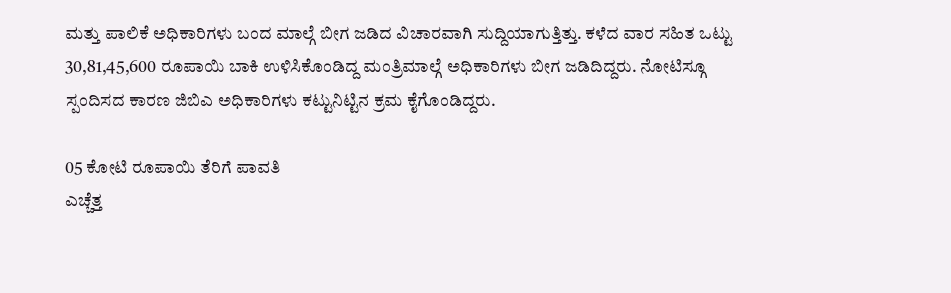ಮತ್ತು ಪಾಲಿಕೆ ಅಧಿಕಾರಿಗಳು ಬಂದ ಮಾಲ್ಗೆ ಬೀಗ ಜಡಿದ ವಿಚಾರವಾಗಿ ಸುದ್ದಿಯಾಗುತ್ತಿತ್ತು. ಕಳೆದ ವಾರ ಸಹಿತ ಒಟ್ಟು 30,81,45,600 ರೂಪಾಯಿ ಬಾಕಿ ಉಳಿಸಿಕೊಂಡಿದ್ದ ಮಂತ್ರಿಮಾಲ್ಗೆ ಅಧಿಕಾರಿಗಳು ಬೀಗ ಜಡಿದಿದ್ದರು. ನೋಟಿಸ್ಗೂ ಸ್ಪಂದಿಸದ ಕಾರಣ ಜಿಬಿಎ ಅಧಿಕಾರಿಗಳು ಕಟ್ಟುನಿಟ್ಟಿನ ಕ್ರಮ ಕೈಗೊಂಡಿದ್ದರು.

05 ಕೋಟಿ ರೂಪಾಯಿ ತೆರಿಗೆ ಪಾವತಿ
ಎಚ್ಚೆತ್ತ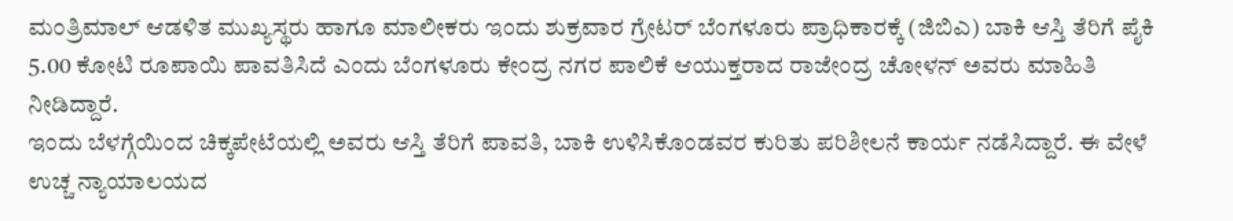ಮಂತ್ರಿಮಾಲ್ ಆಡಳಿತ ಮುಖ್ಯಸ್ಥರು ಹಾಗೂ ಮಾಲೀಕರು ಇಂದು ಶುಕ್ರವಾರ ಗ್ರೇಟರ್ ಬೆಂಗಳೂರು ಪ್ರಾಧಿಕಾರಕ್ಕೆ (ಜಿಬಿಎ) ಬಾಕಿ ಆಸ್ತಿ ತೆರಿಗೆ ಪೈಕಿ 5.00 ಕೋಟಿ ರೂಪಾಯಿ ಪಾವತಿಸಿದೆ ಎಂದು ಬೆಂಗಳೂರು ಕೇಂದ್ರ ನಗರ ಪಾಲಿಕೆ ಆಯುಕ್ತರಾದ ರಾಜೇಂದ್ರ ಚೋಳನ್ ಅವರು ಮಾಹಿತಿ ನೀಡಿದ್ದಾರೆ.
ಇಂದು ಬೆಳಗ್ಗೆಯಿಂದ ಚಿಕ್ಕಪೇಟೆಯಲ್ಲಿ ಅವರು ಆಸ್ತಿ ತೆರಿಗೆ ಪಾವತಿ, ಬಾಕಿ ಉಳಿಸಿಕೊಂಡವರ ಕುರಿತು ಪರಿಶೀಲನೆ ಕಾರ್ಯ ನಡೆಸಿದ್ದಾರೆ. ಈ ವೇಳೆ ಉಚ್ಚ ನ್ಯಾಯಾಲಯದ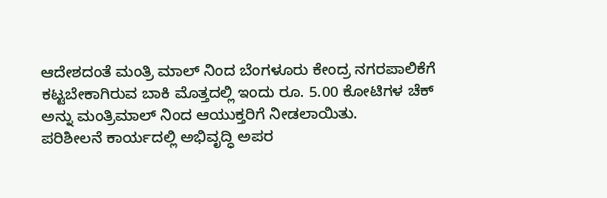ಆದೇಶದಂತೆ ಮಂತ್ರಿ ಮಾಲ್ ನಿಂದ ಬೆಂಗಳೂರು ಕೇಂದ್ರ ನಗರಪಾಲಿಕೆಗೆ ಕಟ್ಟಬೇಕಾಗಿರುವ ಬಾಕಿ ಮೊತ್ತದಲ್ಲಿ ಇಂದು ರೂ. 5.00 ಕೋಟಿಗಳ ಚೆಕ್ ಅನ್ನು ಮಂತ್ರಿಮಾಲ್ ನಿಂದ ಆಯುಕ್ತರಿಗೆ ನೀಡಲಾಯಿತು.
ಪರಿಶೀಲನೆ ಕಾರ್ಯದಲ್ಲಿ ಅಭಿವೃದ್ಧಿ ಅಪರ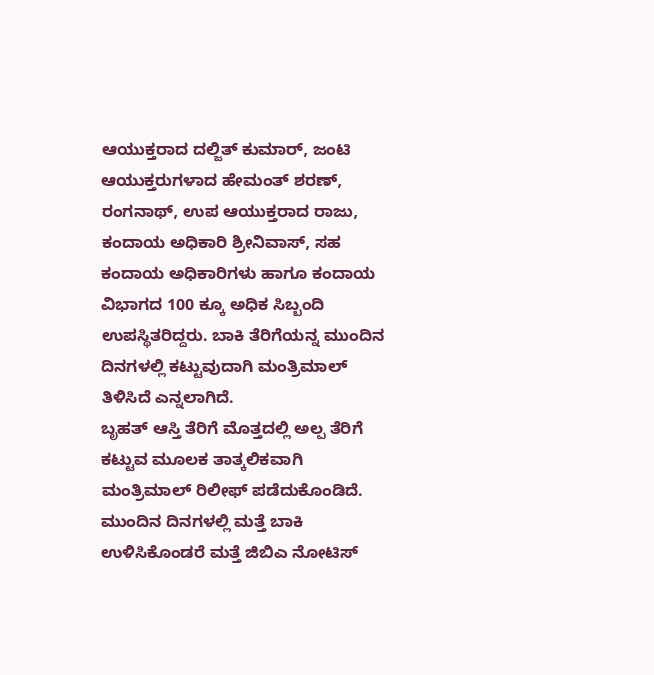ಆಯುಕ್ತರಾದ ದಲ್ಜಿತ್ ಕುಮಾರ್, ಜಂಟಿ ಆಯುಕ್ತರುಗಳಾದ ಹೇಮಂತ್ ಶರಣ್, ರಂಗನಾಥ್, ಉಪ ಆಯುಕ್ತರಾದ ರಾಜು, ಕಂದಾಯ ಅಧಿಕಾರಿ ಶ್ರೀನಿವಾಸ್, ಸಹ ಕಂದಾಯ ಅಧಿಕಾರಿಗಳು ಹಾಗೂ ಕಂದಾಯ ವಿಭಾಗದ 100 ಕ್ಕೂ ಅಧಿಕ ಸಿಬ್ಬಂದಿ ಉಪಸ್ಥಿತರಿದ್ದರು. ಬಾಕಿ ತೆರಿಗೆಯನ್ನ ಮುಂದಿನ ದಿನಗಳಲ್ಲಿ ಕಟ್ಟುವುದಾಗಿ ಮಂತ್ರಿಮಾಲ್ ತಿಳಿಸಿದೆ ಎನ್ನಲಾಗಿದೆ.
ಬೃಹತ್ ಆಸ್ತಿ ತೆರಿಗೆ ಮೊತ್ತದಲ್ಲಿ ಅಲ್ಪ ತೆರಿಗೆ ಕಟ್ಟುವ ಮೂಲಕ ತಾತ್ಕಲಿಕವಾಗಿ ಮಂತ್ರಿಮಾಲ್ ರಿಲೀಫ್ ಪಡೆದುಕೊಂಡಿದೆ. ಮುಂದಿನ ದಿನಗಳಲ್ಲಿ ಮತ್ತೆ ಬಾಕಿ ಉಳಿಸಿಕೊಂಡರೆ ಮತ್ತೆ ಜಿಬಿಎ ನೋಟಿಸ್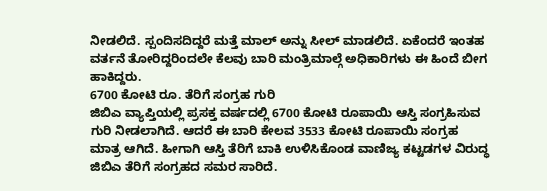ನೀಡಲಿದೆ. ಸ್ಪಂದಿಸದಿದ್ದರೆ ಮತ್ತೆ ಮಾಲ್ ಅನ್ನು ಸೀಲ್ ಮಾಡಲಿದೆ. ಏಕೆಂದರೆ ಇಂತಹ ವರ್ತನೆ ತೋರಿದ್ದರಿಂದಲೇ ಕೆಲವು ಬಾರಿ ಮಂತ್ರಿಮಾಲ್ಗೆ ಅಧಿಕಾರಿಗಳು ಈ ಹಿಂದೆ ಬೀಗ ಹಾಕಿದ್ದರು.
6700 ಕೋಟಿ ರೂ. ತೆರಿಗೆ ಸಂಗ್ರಹ ಗುರಿ
ಜಿಬಿಎ ವ್ಯಾಪ್ತಿಯಲ್ಲಿ ಪ್ರಸಕ್ತ ವರ್ಷದಲ್ಲಿ 6700 ಕೋಟಿ ರೂಪಾಯಿ ಆಸ್ತಿ ಸಂಗ್ರಹಿಸುವ ಗುರಿ ನೀಡಲಾಗಿದೆ. ಆದರೆ ಈ ಬಾರಿ ಕೇಲವ 3533 ಕೋಟಿ ರೂಪಾಯಿ ಸಂಗ್ರಹ ಮಾತ್ರ ಆಗಿದೆ. ಹೀಗಾಗಿ ಆಸ್ತಿ ತೆರಿಗೆ ಬಾಕಿ ಉಳಿಸಿಕೊಂಡ ವಾಣಿಜ್ಯ ಕಟ್ಟಡಗಳ ವಿರುದ್ಧ ಜಿಬಿಎ ತೆರಿಗೆ ಸಂಗ್ರಹದ ಸಮರ ಸಾರಿದೆ.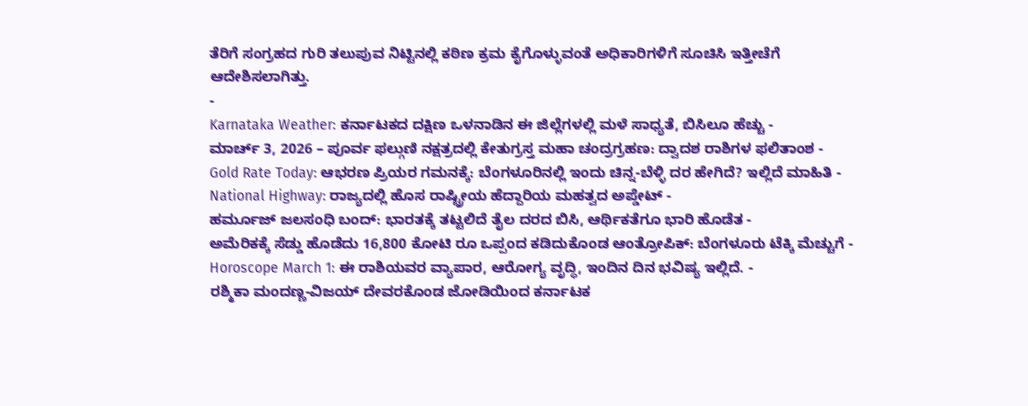ತೆರಿಗೆ ಸಂಗ್ರಹದ ಗುರಿ ತಲುಪುವ ನಿಟ್ಟಿನಲ್ಲಿ ಕಠಿಣ ಕ್ರಮ ಕೈಗೊಳ್ಳುವಂತೆ ಅಧಿಕಾರಿಗಳಿಗೆ ಸೂಚಿಸಿ ಇತ್ತೀಚೆಗೆ ಆದೇಶಿಸಲಾಗಿತ್ತು.
-
Karnataka Weather: ಕರ್ನಾಟಕದ ದಕ್ಷಿಣ ಒಳನಾಡಿನ ಈ ಜಿಲ್ಲೆಗಳಲ್ಲಿ ಮಳೆ ಸಾಧ್ಯತೆ, ಬಿಸಿಲೂ ಹೆಚ್ಚು -
ಮಾರ್ಚ್ 3, 2026 – ಪೂರ್ವ ಫಲ್ಗುಣಿ ನಕ್ಷತ್ರದಲ್ಲಿ ಕೇತುಗ್ರಸ್ತ ಮಹಾ ಚಂದ್ರಗ್ರಹಣ: ದ್ವಾದಶ ರಾಶಿಗಳ ಫಲಿತಾಂಶ -
Gold Rate Today: ಆಭರಣ ಪ್ರಿಯರ ಗಮನಕ್ಕೆ: ಬೆಂಗಳೂರಿನಲ್ಲಿ ಇಂದು ಚಿನ್ನ-ಬೆಳ್ಳಿ ದರ ಹೇಗಿದೆ? ಇಲ್ಲಿದೆ ಮಾಹಿತಿ -
National Highway: ರಾಜ್ಯದಲ್ಲಿ ಹೊಸ ರಾಷ್ಟ್ರೀಯ ಹೆದ್ದಾರಿಯ ಮಹತ್ವದ ಅಪ್ಡೇಟ್ -
ಹರ್ಮೂಜ್ ಜಲಸಂಧಿ ಬಂದ್: ಭಾರತಕ್ಕೆ ತಟ್ಟಲಿದೆ ತೈಲ ದರದ ಬಿಸಿ, ಆರ್ಥಿಕತೆಗೂ ಭಾರಿ ಹೊಡೆತ -
ಅಮೆರಿಕಕ್ಕೆ ಸೆಡ್ಡು ಹೊಡೆದು 16,800 ಕೋಟಿ ರೂ ಒಪ್ಪಂದ ಕಡಿದುಕೊಂಡ ಆಂತ್ರೋಪಿಕ್: ಬೆಂಗಳೂರು ಟೆಕ್ಕಿ ಮೆಚ್ಚುಗೆ -
Horoscope March 1: ಈ ರಾಶಿಯವರ ವ್ಯಾಪಾರ, ಆರೋಗ್ಯ ವೃದ್ಧಿ, ಇಂದಿನ ದಿನ ಭವಿಷ್ಯ ಇಲ್ಲಿದೆ. -
ರಶ್ಮಿಕಾ ಮಂದಣ್ಣ-ವಿಜಯ್ ದೇವರಕೊಂಡ ಜೋಡಿಯಿಂದ ಕರ್ನಾಟಕ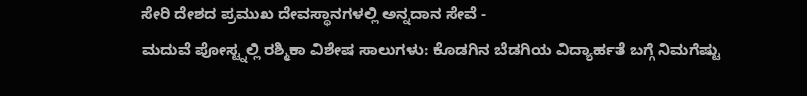ಸೇರಿ ದೇಶದ ಪ್ರಮುಖ ದೇವಸ್ಥಾನಗಳಲ್ಲಿ ಅನ್ನದಾನ ಸೇವೆ -
ಮದುವೆ ಪೋಸ್ಟ್ನಲ್ಲಿ ರಶ್ಮಿಕಾ ವಿಶೇಷ ಸಾಲುಗಳು: ಕೊಡಗಿನ ಬೆಡಗಿಯ ವಿದ್ಯಾರ್ಹತೆ ಬಗ್ಗೆ ನಿಮಗೆಷ್ಟು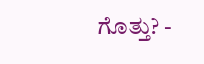ಗೊತ್ತು? -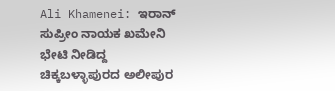Ali Khamenei: ಇರಾನ್ ಸುಪ್ರೀಂ ನಾಯಕ ಖಮೇನಿ ಭೇಟಿ ನೀಡಿದ್ದ ಚಿಕ್ಕಬಳ್ಳಾಪುರದ ಅಲೀಪುರ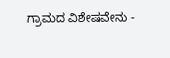ಗ್ರಾಮದ ವಿಶೇಷವೇನು -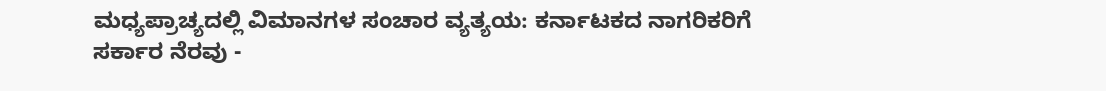ಮಧ್ಯಪ್ರಾಚ್ಯದಲ್ಲಿ ವಿಮಾನಗಳ ಸಂಚಾರ ವ್ಯತ್ಯಯ: ಕರ್ನಾಟಕದ ನಾಗರಿಕರಿಗೆ ಸರ್ಕಾರ ನೆರವು -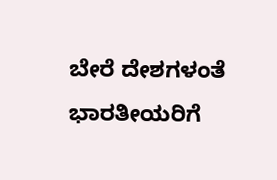ಬೇರೆ ದೇಶಗಳಂತೆ ಭಾರತೀಯರಿಗೆ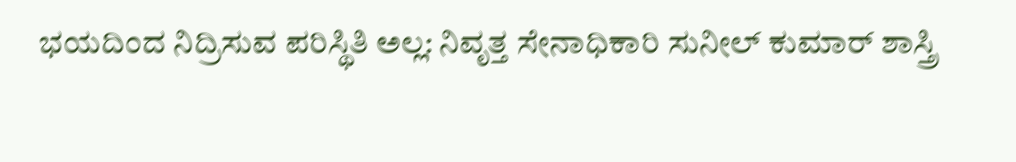ಭಯದಿಂದ ನಿದ್ರಿಸುವ ಪರಿಸ್ಥಿತಿ ಅಲ್ಲ: ನಿವೃತ್ತ ಸೇನಾಧಿಕಾರಿ ಸುನೀಲ್ ಕುಮಾರ್ ಶಾಸ್ತ್ರಿ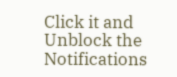Click it and Unblock the Notifications